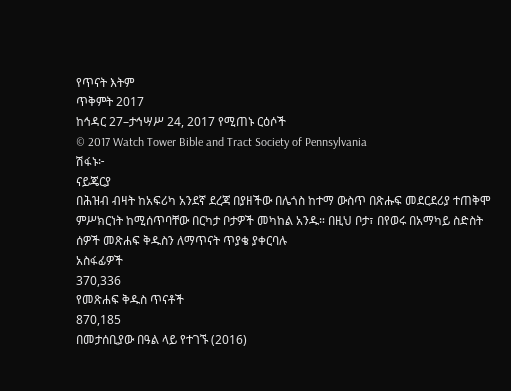የጥናት እትም
ጥቅምት 2017
ከኅዳር 27–ታኅሣሥ 24, 2017 የሚጠኑ ርዕሶች
© 2017 Watch Tower Bible and Tract Society of Pennsylvania
ሽፋኑ፦
ናይጄርያ
በሕዝብ ብዛት ከአፍሪካ አንደኛ ደረጃ በያዘችው በሌጎስ ከተማ ውስጥ በጽሑፍ መደርደሪያ ተጠቅሞ ምሥክርነት ከሚሰጥባቸው በርካታ ቦታዎች መካከል አንዱ። በዚህ ቦታ፣ በየወሩ በአማካይ ስድስት ሰዎች መጽሐፍ ቅዱስን ለማጥናት ጥያቄ ያቀርባሉ
አስፋፊዎች
370,336
የመጽሐፍ ቅዱስ ጥናቶች
870,185
በመታሰቢያው በዓል ላይ የተገኙ (2016)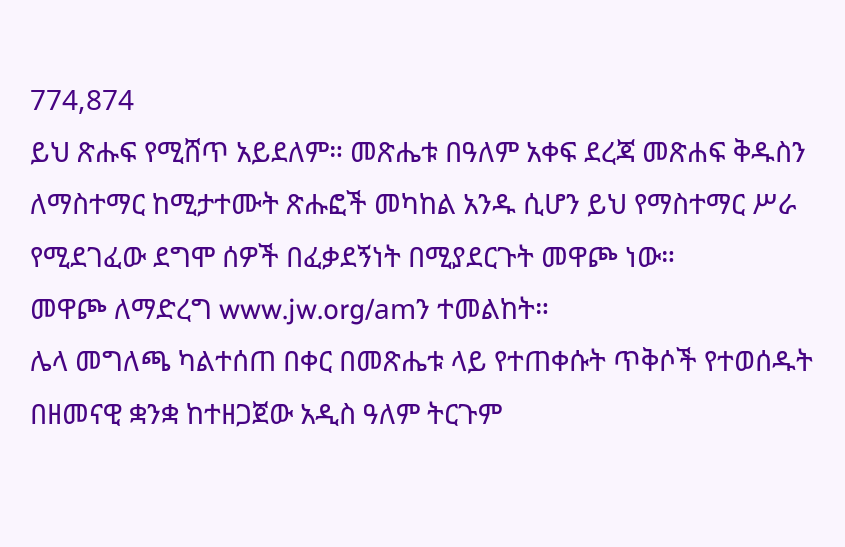774,874
ይህ ጽሑፍ የሚሸጥ አይደለም። መጽሔቱ በዓለም አቀፍ ደረጃ መጽሐፍ ቅዱስን ለማስተማር ከሚታተሙት ጽሑፎች መካከል አንዱ ሲሆን ይህ የማስተማር ሥራ የሚደገፈው ደግሞ ሰዎች በፈቃደኝነት በሚያደርጉት መዋጮ ነው።
መዋጮ ለማድረግ www.jw.org/amን ተመልከት።
ሌላ መግለጫ ካልተሰጠ በቀር በመጽሔቱ ላይ የተጠቀሱት ጥቅሶች የተወሰዱት በዘመናዊ ቋንቋ ከተዘጋጀው አዲስ ዓለም ትርጉም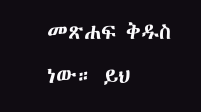መጽሐፍ ቅዱስ ነው። ይህ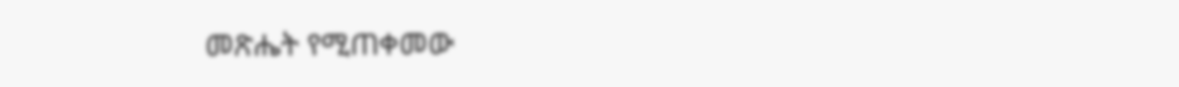መጽሔት የሚጠቀመው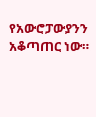የአውሮፓውያንን አቆጣጠር ነው።